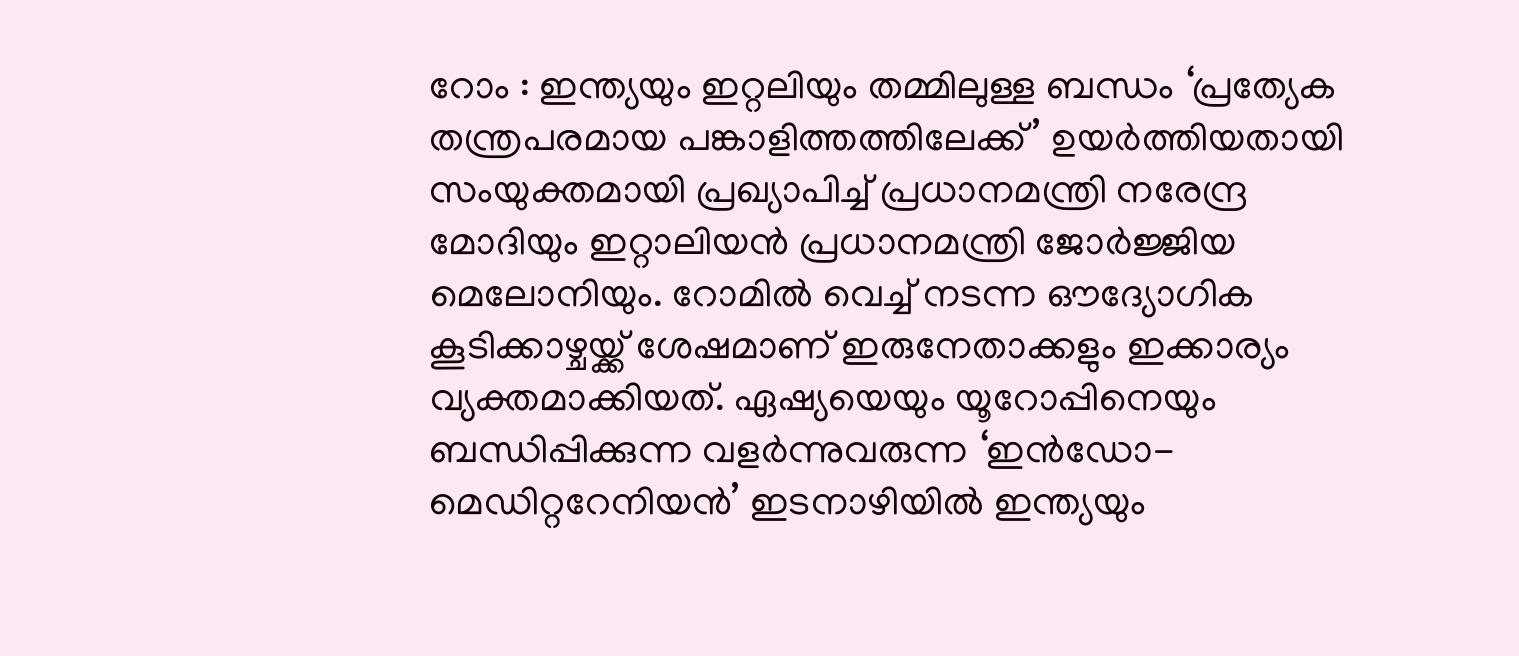റോം : ഇന്ത്യയും ഇറ്റലിയും തമ്മിലുള്ള ബന്ധം ‘പ്രത്യേക തന്ത്രപരമായ പങ്കാളിത്തത്തിലേക്ക്’ ഉയർത്തിയതായി സംയുക്തമായി പ്രഖ്യാപിച്ച് പ്രധാനമന്ത്രി നരേന്ദ്ര മോദിയും ഇറ്റാലിയൻ പ്രധാനമന്ത്രി ജോർജ്ജിയ മെലോനിയും. റോമിൽ വെച്ച് നടന്ന ഔദ്യോഗിക കൂടിക്കാഴ്ചയ്ക്ക് ശേഷമാണ് ഇരുനേതാക്കളും ഇക്കാര്യം വ്യക്തമാക്കിയത്. ഏഷ്യയെയും യൂറോപ്പിനെയും ബന്ധിപ്പിക്കുന്ന വളർന്നുവരുന്ന ‘ഇൻഡോ-മെഡിറ്ററേനിയൻ’ ഇടനാഴിയിൽ ഇന്ത്യയും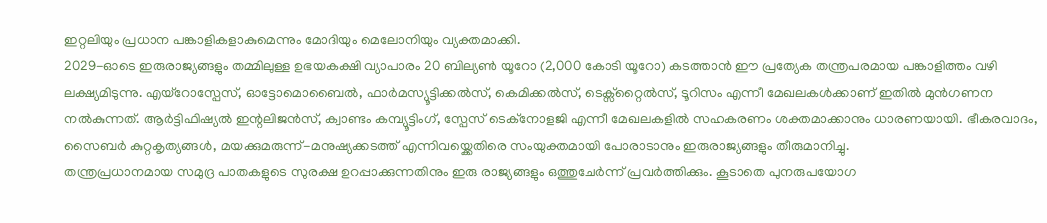ഇറ്റലിയും പ്രധാന പങ്കാളികളാകുമെന്നും മോദിയും മെലോനിയും വ്യക്തമാക്കി.
2029-ഓടെ ഇരുരാജ്യങ്ങളും തമ്മിലുള്ള ഉഭയകക്ഷി വ്യാപാരം 20 ബില്യൺ യൂറോ (2,000 കോടി യൂറോ) കടത്താൻ ഈ പ്രത്യേക തന്ത്രപരമായ പങ്കാളിത്തം വഴി ലക്ഷ്യമിടുന്നു. എയ്റോസ്പേസ്, ഓട്ടോമൊബൈൽ, ഫാർമസ്യൂട്ടിക്കൽസ്, കെമിക്കൽസ്, ടെക്സ്റ്റൈൽസ്, ടൂറിസം എന്നീ മേഖലകൾക്കാണ് ഇതിൽ മുൻഗണന നൽകുന്നത്. ആർട്ടിഫിഷ്യൽ ഇന്റലിജൻസ്, ക്വാണ്ടം കമ്പ്യൂട്ടിംഗ്, സ്പേസ് ടെക്നോളജി എന്നീ മേഖലകളിൽ സഹകരണം ശക്തമാക്കാനും ധാരണയായി. ഭീകരവാദം, സൈബർ കുറ്റകൃത്യങ്ങൾ, മയക്കുമരുന്ന്-മനുഷ്യക്കടത്ത് എന്നിവയ്ക്കെതിരെ സംയുക്തമായി പോരാടാനും ഇരുരാജ്യങ്ങളും തീരുമാനിച്ചു.
തന്ത്രപ്രധാനമായ സമുദ്ര പാതകളുടെ സുരക്ഷ ഉറപ്പാക്കുന്നതിനും ഇരു രാജ്യങ്ങളും ഒത്തുചേർന്ന് പ്രവർത്തിക്കും. കൂടാതെ പുനരുപയോഗ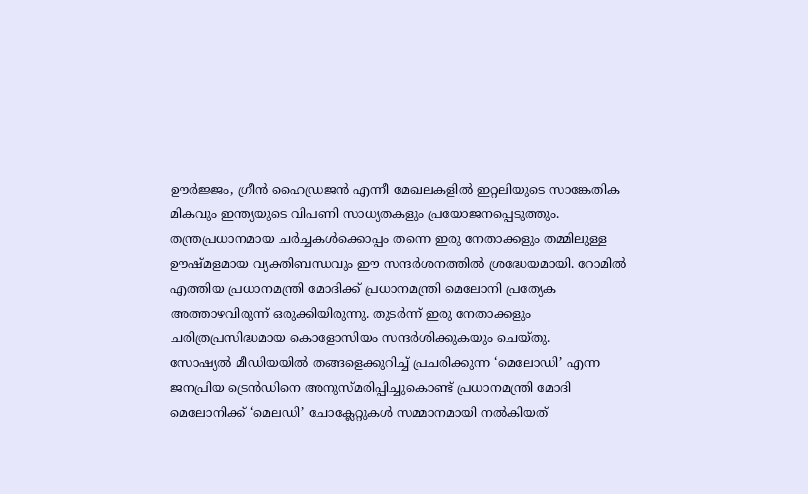ഊർജ്ജം, ഗ്രീൻ ഹൈഡ്രജൻ എന്നീ മേഖലകളിൽ ഇറ്റലിയുടെ സാങ്കേതിക മികവും ഇന്ത്യയുടെ വിപണി സാധ്യതകളും പ്രയോജനപ്പെടുത്തും. തന്ത്രപ്രധാനമായ ചർച്ചകൾക്കൊപ്പം തന്നെ ഇരു നേതാക്കളും തമ്മിലുള്ള ഊഷ്മളമായ വ്യക്തിബന്ധവും ഈ സന്ദർശനത്തിൽ ശ്രദ്ധേയമായി. റോമിൽ എത്തിയ പ്രധാനമന്ത്രി മോദിക്ക് പ്രധാനമന്ത്രി മെലോനി പ്രത്യേക അത്താഴവിരുന്ന് ഒരുക്കിയിരുന്നു. തുടർന്ന് ഇരു നേതാക്കളും ചരിത്രപ്രസിദ്ധമായ കൊളോസിയം സന്ദർശിക്കുകയും ചെയ്തു.
സോഷ്യൽ മീഡിയയിൽ തങ്ങളെക്കുറിച്ച് പ്രചരിക്കുന്ന ‘മെലോഡി’ എന്ന ജനപ്രിയ ട്രെൻഡിനെ അനുസ്മരിപ്പിച്ചുകൊണ്ട് പ്രധാനമന്ത്രി മോദി മെലോനിക്ക് ‘മെലഡി’ ചോക്ലേറ്റുകൾ സമ്മാനമായി നൽകിയത്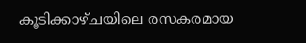കൂടിക്കാഴ്ചയിലെ രസകരമായ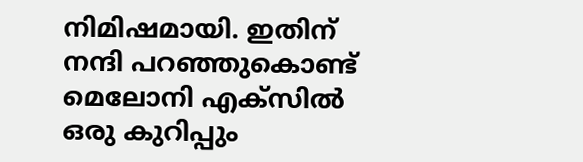നിമിഷമായി. ഇതിന് നന്ദി പറഞ്ഞുകൊണ്ട് മെലോനി എക്സിൽ ഒരു കുറിപ്പും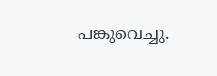പങ്കുവെച്ചു.